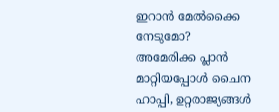ഇറാന്‍ മേല്‍ക്കൈ നേടുമോ? അമേരിക്ക പ്ലാന്‍ മാറ്റിയപ്പോള്‍ ചൈന ഹാപ്പി, ഉറ്റരാജ്യങ്ങള്‍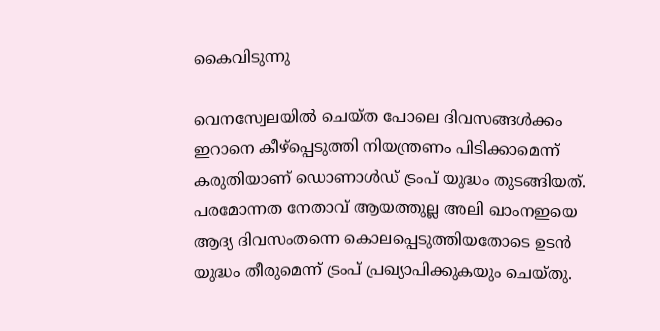കൈവിടുന്നു

വെനസ്വേലയില്‍ ചെയ്ത പോലെ ദിവസങ്ങള്‍ക്കം ഇറാനെ കീഴ്‌പ്പെടുത്തി നിയന്ത്രണം പിടിക്കാമെന്ന് കരുതിയാണ് ഡൊണാള്‍ഡ് ട്രംപ് യുദ്ധം തുടങ്ങിയത്. പരമോന്നത നേതാവ് ആയത്തുല്ല അലി ഖാംനഇയെ ആദ്യ ദിവസംതന്നെ കൊലപ്പെടുത്തിയതോടെ ഉടന്‍ യുദ്ധം തീരുമെന്ന് ട്രംപ് പ്രഖ്യാപിക്കുകയും ചെയ്തു.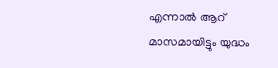എന്നാല്‍ ആറ് മാസമായിട്ടും യുദ്ധം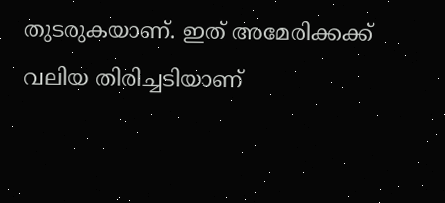തുടരുകയാണ്. ഇത് അമേരിക്കക്ക് വലിയ തിരിച്ചടിയാണ്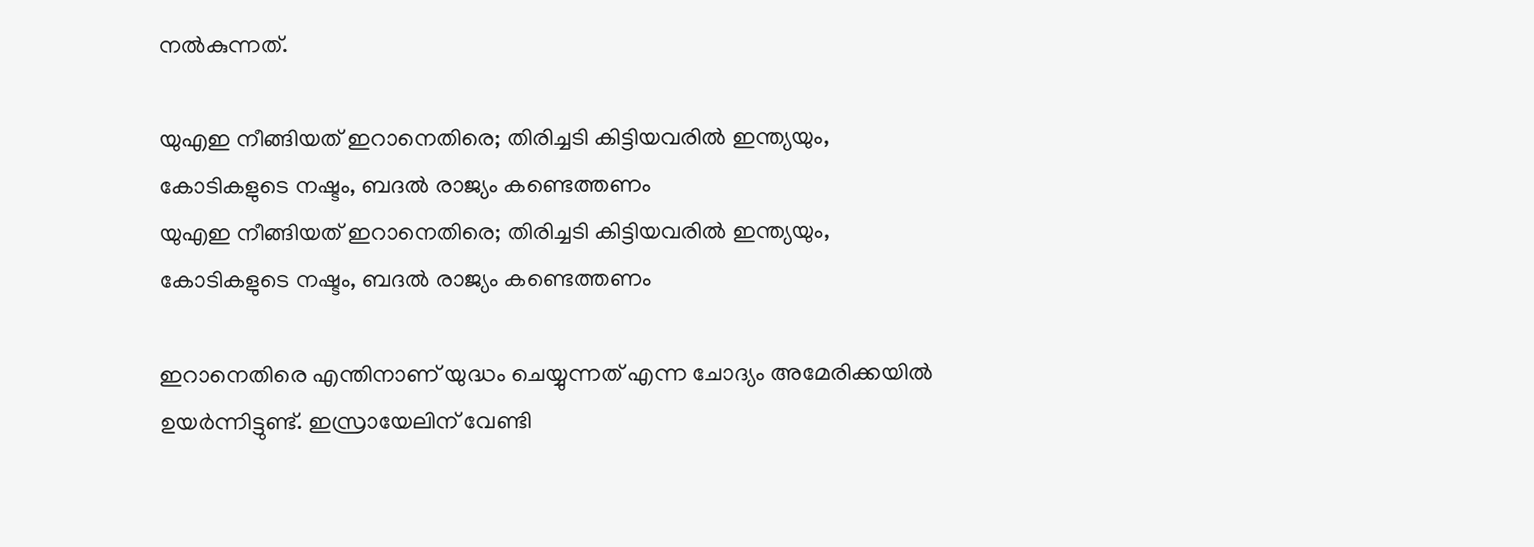നല്‍കുന്നത്.

യുഎഇ നീങ്ങിയത് ഇറാനെതിരെ; തിരിച്ചടി കിട്ടിയവരില്‍ ഇന്ത്യയും, കോടികളുടെ നഷ്ടം, ബദല്‍ രാജ്യം കണ്ടെത്തണം
യുഎഇ നീങ്ങിയത് ഇറാനെതിരെ; തിരിച്ചടി കിട്ടിയവരില്‍ ഇന്ത്യയും, കോടികളുടെ നഷ്ടം, ബദല്‍ രാജ്യം കണ്ടെത്തണം

ഇറാനെതിരെ എന്തിനാണ് യുദ്ധം ചെയ്യുന്നത് എന്ന ചോദ്യം അമേരിക്കയില്‍ ഉയര്‍ന്നിട്ടുണ്ട്. ഇസ്രായേലിന് വേണ്ടി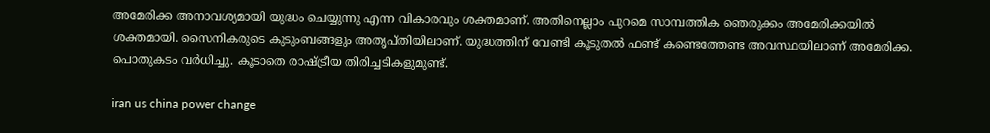അമേരിക്ക അനാവശ്യമായി യുദ്ധം ചെയ്യുന്നു എന്ന വികാരവും ശക്തമാണ്. അതിനെല്ലാം പുറമെ സാമ്പത്തിക ഞെരുക്കം അമേരിക്കയില്‍ ശക്തമായി. സൈനികരുടെ കുടുംബങ്ങളും അതൃപ്തിയിലാണ്. യുദ്ധത്തിന് വേണ്ടി കൂടുതല്‍ ഫണ്ട് കണ്ടെത്തേണ്ട അവസ്ഥയിലാണ് അമേരിക്ക. പൊതുകടം വര്‍ധിച്ചു. കൂടാതെ രാഷ്ട്രീയ തിരിച്ചടികളുമുണ്ട്.

iran us china power change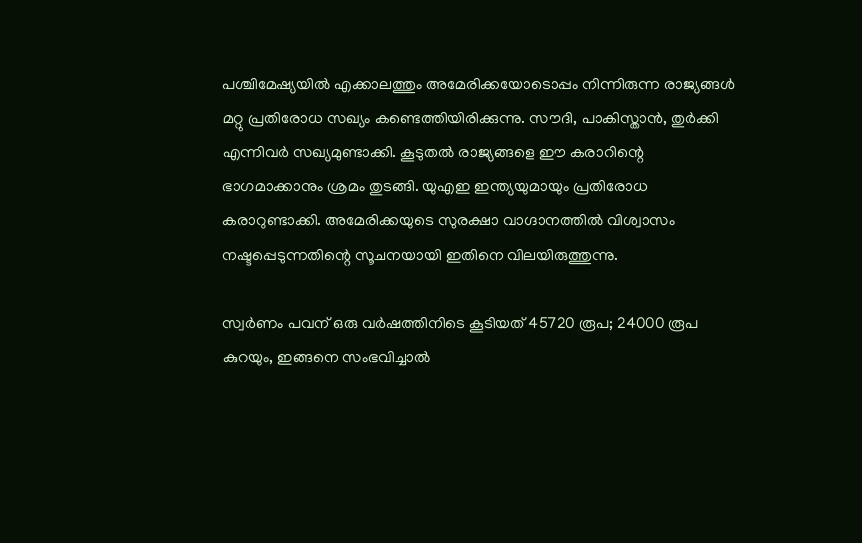പശ്ചിമേഷ്യയില്‍ എക്കാലത്തും അമേരിക്കയോടൊപ്പം നിന്നിരുന്ന രാജ്യങ്ങള്‍ മറ്റു പ്രതിരോധ സഖ്യം കണ്ടെത്തിയിരിക്കുന്നു. സൗദി, പാകിസ്താന്‍, തുര്‍ക്കി എന്നിവര്‍ സഖ്യമുണ്ടാക്കി. കൂടുതല്‍ രാജ്യങ്ങളെ ഈ കരാറിന്റെ ഭാഗമാക്കാനും ശ്രമം തുടങ്ങി. യുഎഇ ഇന്ത്യയുമായും പ്രതിരോധ കരാറുണ്ടാക്കി. അമേരിക്കയുടെ സുരക്ഷാ വാഗ്ദാനത്തില്‍ വിശ്വാസം നഷ്ടപ്പെടുന്നതിന്റെ സൂചനയായി ഇതിനെ വിലയിരുത്തുന്നു.

സ്വര്‍ണം പവന് ഒരു വര്‍ഷത്തിനിടെ കൂടിയത് 45720 രൂപ; 24000 രൂപ കുറയും, ഇങ്ങനെ സംഭവിച്ചാല്‍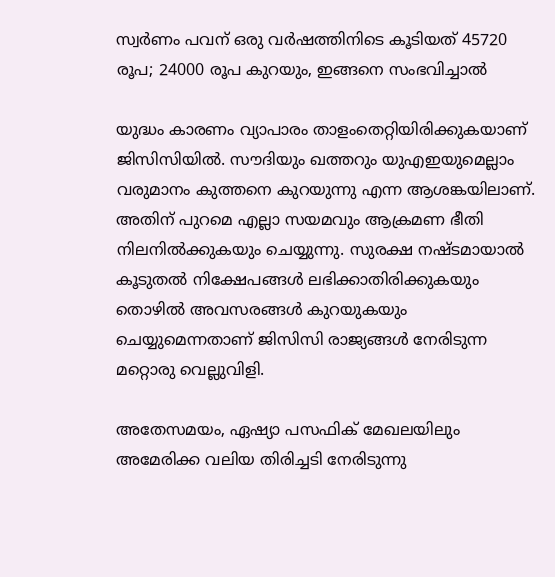സ്വര്‍ണം പവന് ഒരു വര്‍ഷത്തിനിടെ കൂടിയത് 45720 രൂപ; 24000 രൂപ കുറയും, ഇങ്ങനെ സംഭവിച്ചാല്‍

യുദ്ധം കാരണം വ്യാപാരം താളംതെറ്റിയിരിക്കുകയാണ് ജിസിസിയില്‍. സൗദിയും ഖത്തറും യുഎഇയുമെല്ലാം വരുമാനം കുത്തനെ കുറയുന്നു എന്ന ആശങ്കയിലാണ്. അതിന് പുറമെ എല്ലാ സയമവും ആക്രമണ ഭീതി നിലനില്‍ക്കുകയും ചെയ്യുന്നു. സുരക്ഷ നഷ്ടമായാല്‍ കൂടുതല്‍ നിക്ഷേപങ്ങള്‍ ലഭിക്കാതിരിക്കുകയും തൊഴില്‍ അവസരങ്ങള്‍ കുറയുകയും ചെയ്യുമെന്നതാണ് ജിസിസി രാജ്യങ്ങള്‍ നേരിടുന്ന മറ്റൊരു വെല്ലുവിളി.

അതേസമയം, ഏഷ്യാ പസഫിക് മേഖലയിലും അമേരിക്ക വലിയ തിരിച്ചടി നേരിടുന്നു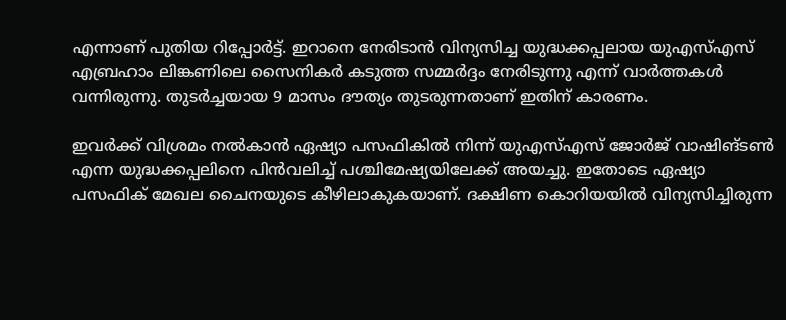എന്നാണ് പുതിയ റിപ്പോര്‍ട്ട്. ഇറാനെ നേരിടാന്‍ വിന്യസിച്ച യുദ്ധക്കപ്പലായ യുഎസ്എസ് എബ്രഹാം ലിങ്കണിലെ സൈനികര്‍ കടുത്ത സമ്മര്‍ദ്ദം നേരിടുന്നു എന്ന് വാര്‍ത്തകള്‍ വന്നിരുന്നു. തുടര്‍ച്ചയായ 9 മാസം ദൗത്യം തുടരുന്നതാണ് ഇതിന് കാരണം.

ഇവര്‍ക്ക് വിശ്രമം നല്‍കാന്‍ ഏഷ്യാ പസഫികില്‍ നിന്ന് യുഎസ്എസ് ജോര്‍ജ് വാഷിങ്ടണ്‍ എന്ന യുദ്ധക്കപ്പലിനെ പിന്‍വലിച്ച് പശ്ചിമേഷ്യയിലേക്ക് അയച്ചു. ഇതോടെ ഏഷ്യാ പസഫിക് മേഖല ചൈനയുടെ കീഴിലാകുകയാണ്. ദക്ഷിണ കൊറിയയില്‍ വിന്യസിച്ചിരുന്ന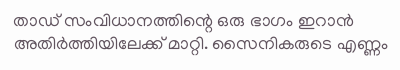താഡ് സംവിധാനത്തിന്റെ ഒരു ഭാഗം ഇറാന്‍ അതിര്‍ത്തിയിലേക്ക് മാറ്റി. സൈനികരുടെ എണ്ണം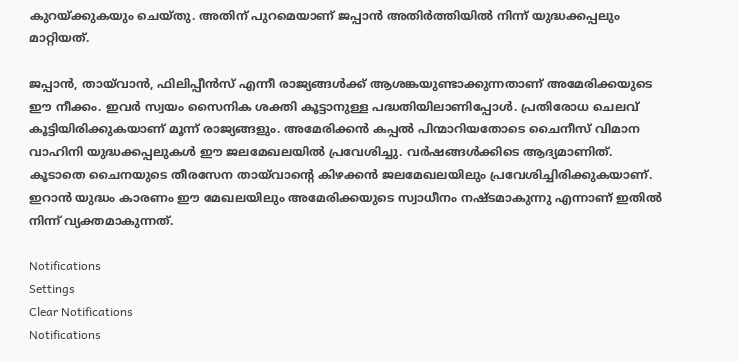കുറയ്ക്കുകയും ചെയ്തു. അതിന് പുറമെയാണ് ജപ്പാന്‍ അതിര്‍ത്തിയില്‍ നിന്ന് യുദ്ധക്കപ്പലും മാറ്റിയത്.

ജപ്പാന്‍, തായ്‌വാന്‍, ഫിലിപ്പീന്‍സ് എന്നീ രാജ്യങ്ങള്‍ക്ക് ആശങ്കയുണ്ടാക്കുന്നതാണ് അമേരിക്കയുടെ ഈ നീക്കം. ഇവര്‍ സ്വയം സൈനിക ശക്തി കൂട്ടാനുള്ള പദ്ധതിയിലാണിപ്പോള്‍. പ്രതിരോധ ചെലവ് കൂട്ടിയിരിക്കുകയാണ് മൂന്ന് രാജ്യങ്ങളും. അമേരിക്കന്‍ കപ്പല്‍ പിന്മാറിയതോടെ ചൈനീസ് വിമാന വാഹിനി യുദ്ധക്കപ്പലുകള്‍ ഈ ജലമേഖലയില്‍ പ്രവേശിച്ചു. വര്‍ഷങ്ങള്‍ക്കിടെ ആദ്യമാണിത്. കൂടാതെ ചൈനയുടെ തീരസേന തായ്‌വാന്റെ കിഴക്കന്‍ ജലമേഖലയിലും പ്രവേശിച്ചിരിക്കുകയാണ്. ഇറാന്‍ യുദ്ധം കാരണം ഈ മേഖലയിലും അമേരിക്കയുടെ സ്വാധീനം നഷ്ടമാകുന്നു എന്നാണ് ഇതില്‍ നിന്ന് വ്യക്തമാകുന്നത്.

Notifications
Settings
Clear Notifications
Notifications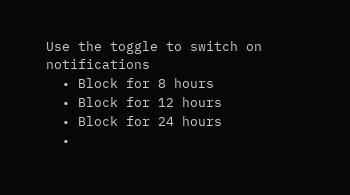Use the toggle to switch on notifications
  • Block for 8 hours
  • Block for 12 hours
  • Block for 24 hours
  •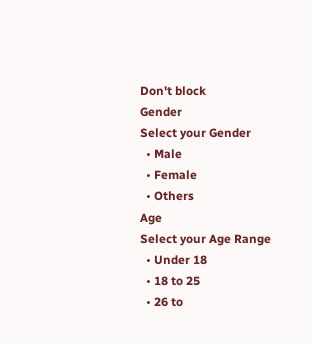Don't block
Gender
Select your Gender
  • Male
  • Female
  • Others
Age
Select your Age Range
  • Under 18
  • 18 to 25
  • 26 to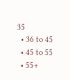35
  • 36 to 45
  • 45 to 55
  • 55+